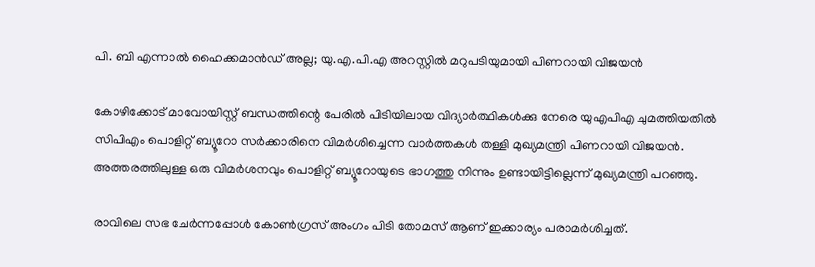പി. ബി എന്നാല്‍ ഹൈക്കമാന്‍ഡ് അല്ല; യു.എ.പി.എ അറസ്റ്റില്‍ മറുപടിയുമായി പിണറായി വിജയന്‍

കോഴിക്കോട് മാവോയിസ്റ്റ് ബന്ധത്തിന്റെ പേരില്‍ പിടിയിലായ വിദ്യാര്‍ത്ഥികള്‍ക്കു നേരെ യുഎപിഎ ചുമത്തിയതില്‍ സിപിഎം പൊളിറ്റ് ബ്യൂറോ സര്‍ക്കാരിനെ വിമര്‍ശിച്ചെന്ന വാര്‍ത്തകള്‍ തള്ളി മുഖ്യമന്ത്രി പിണറായി വിജയന്‍. അത്തരത്തിലുള്ള ഒരു വിമര്‍ശനവും പൊളിറ്റ് ബ്യൂറോയുടെ ഭാഗത്തു നിന്നും ഉണ്ടായിട്ടില്ലെന്ന് മുഖ്യമന്ത്രി പറഞ്ഞു.

രാവിലെ സഭ ചേര്‍ന്നപ്പോള്‍ കോണ്‍ഗ്രസ് അംഗം പിടി തോമസ് ആണ് ഇക്കാര്യം പരാമര്‍ശിച്ചത്.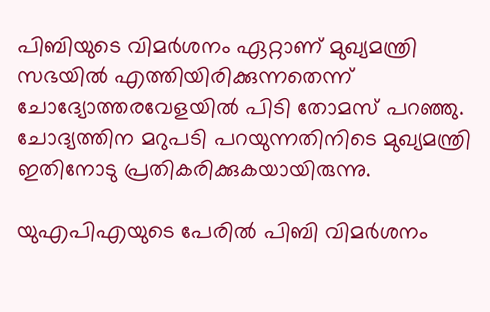പിബിയുടെ വിമര്‍ശനം ഏറ്റാണ് മുഖ്യമന്ത്രി സഭയില്‍ എത്തിയിരിക്കുന്നതെന്ന് ചോദ്യോത്തരവേളയില്‍ പിടി തോമസ് പറഞ്ഞു. ചോദ്യത്തിന മറുപടി പറയുന്നതിനിടെ മുഖ്യമന്ത്രി ഇതിനോടു പ്രതികരിക്കുകയായിരുന്നു.

യുഎപിഎയുടെ പേരില്‍ പിബി വിമര്‍ശനം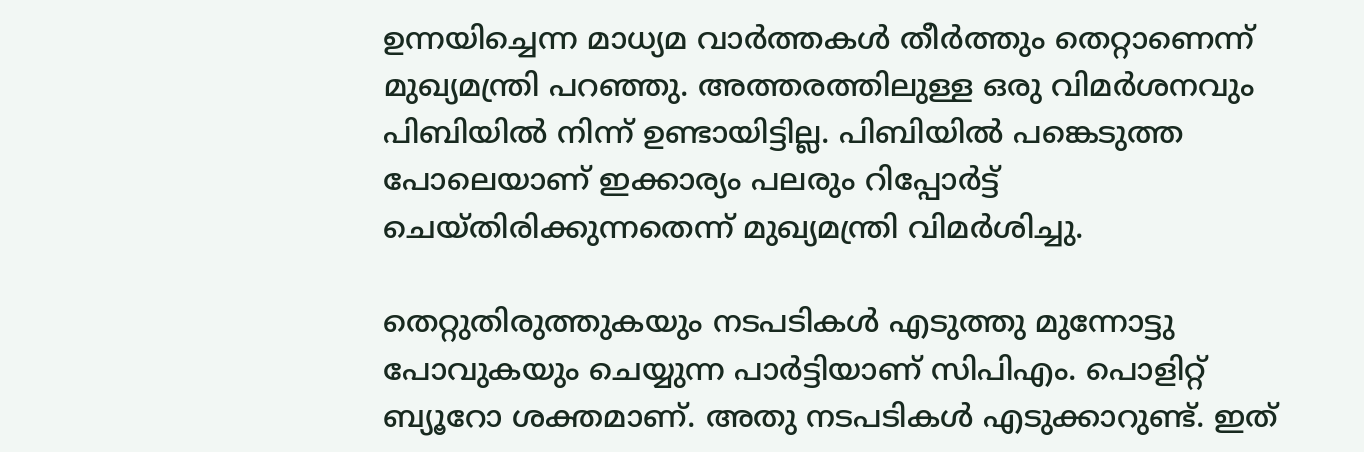ഉന്നയിച്ചെന്ന മാധ്യമ വാര്‍ത്തകള്‍ തീര്‍ത്തും തെറ്റാണെന്ന് മുഖ്യമന്ത്രി പറഞ്ഞു. അത്തരത്തിലുള്ള ഒരു വിമര്‍ശനവും പിബിയില്‍ നിന്ന് ഉണ്ടായിട്ടില്ല. പിബിയില്‍ പങ്കെടുത്ത പോലെയാണ് ഇക്കാര്യം പലരും റിപ്പോര്‍ട്ട്  ചെയ്തിരിക്കുന്നതെന്ന് മുഖ്യമന്ത്രി വിമര്‍ശിച്ചു.

തെറ്റുതിരുത്തുകയും നടപടികള്‍ എടുത്തു മുന്നോട്ടു പോവുകയും ചെയ്യുന്ന പാര്‍ട്ടിയാണ് സിപിഎം. പൊളിറ്റ് ബ്യൂറോ ശക്തമാണ്. അതു നടപടികള്‍ എടുക്കാറുണ്ട്. ഇത്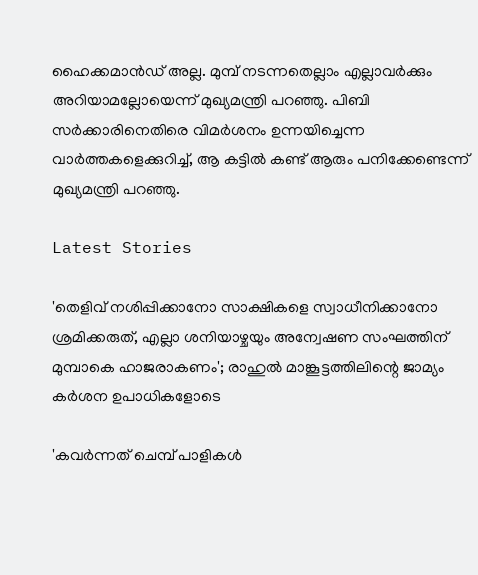ഹൈക്കമാന്‍ഡ് അല്ല. മുമ്പ് നടന്നതെല്ലാം എല്ലാവര്‍ക്കും അറിയാമല്ലോയെന്ന് മുഖ്യമന്ത്രി പറഞ്ഞു. പിബി സര്‍ക്കാരിനെതിരെ വിമര്‍ശനം ഉന്നയിച്ചെന്ന വാര്‍ത്തകളെക്കുറിച്ച്, ആ കട്ടില്‍ കണ്ട് ആരും പനിക്കേണ്ടെന്ന് മുഖ്യമന്ത്രി പറഞ്ഞു.

Latest Stories

'തെളിവ് നശിപ്പിക്കാനോ സാക്ഷികളെ സ്വാധീനിക്കാനോ ശ്രമിക്കരുത്, എല്ലാ ശനിയാഴ്ചയും അന്വേഷണ സംഘത്തിന് മുമ്പാകെ ഹാജരാകണം'; രാഹുൽ മാങ്കൂട്ടത്തിലിന്റെ ജാമ്യം കർശന ഉപാധികളോടെ

'കവർന്നത് ചെമ്പ് പാളികൾ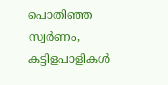പൊതിഞ്ഞ സ്വർണം, കട്ടിളപാളികൾ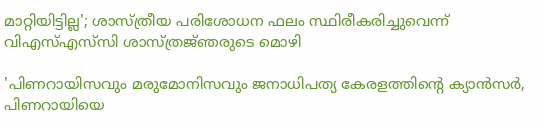മാറ്റിയിട്ടില്ല'; ശാസ്ത്രീയ പരിശോധന ഫലം സ്ഥിരീകരിച്ചുവെന്ന് വിഎസ്എസ്‍സി ശാസ്ത്രജ്‌ഞരുടെ മൊഴി

'പിണറായിസവും മരുമോനിസവും ജനാധിപത്യ കേരളത്തിന്റെ ക്യാൻസർ, പിണറായിയെ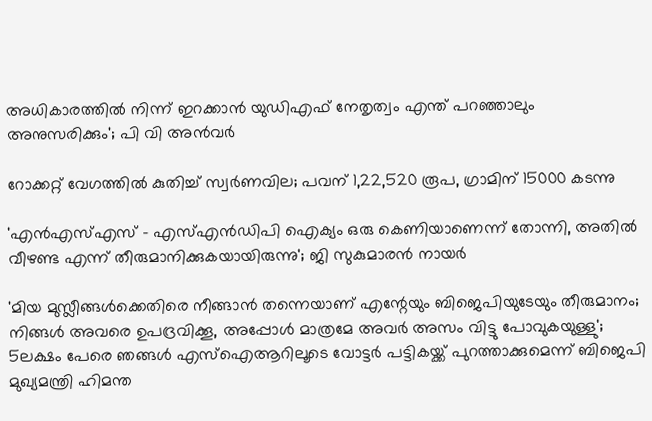അധികാരത്തിൽ നിന്ന് ഇറക്കാൻ യുഡിഎഫ് നേതൃത്വം എന്ത്‌ പറഞ്ഞാലും അനുസരിക്കും'; പി വി അൻവർ

റോക്കറ്റ് വേഗത്തിൽ കുതിച്ച് സ്വർണവില; പവന് 1,22,520 രൂപ, ഗ്രാമിന് 15000 കടന്നു

'എന്‍എസ്എസ് - എസ്എന്‍ഡിപി ഐക്യം ഒരു കെണിയാണെന്ന് തോന്നി, അതിൽ വീഴണ്ട എന്ന് തീരുമാനിക്കുകയായിരുന്നു'; ജി സുകുമാരൻ നായർ

'മിയ മുസ്ലീങ്ങള്‍ക്കെതിരെ നീങ്ങാന്‍ തന്നെയാണ് എന്റേയും ബിജെപിയുടേയും തീരുമാനം; നിങ്ങള്‍ അവരെ ഉപദ്രവിക്കൂ, അപ്പോള്‍ മാത്രമേ അവര്‍ അസം വിട്ടു പോവുകയുള്ളു'; 5ലക്ഷം പേരെ ഞങ്ങള്‍ എസ്‌ഐആറിലൂടെ വോട്ടര്‍ പട്ടികയ്ക്ക് പുറത്താക്കുമെന്ന് ബിജെപി മുഖ്യമന്ത്രി ഹിമന്ത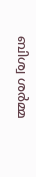ബിശ്വ ശര്‍മ്മ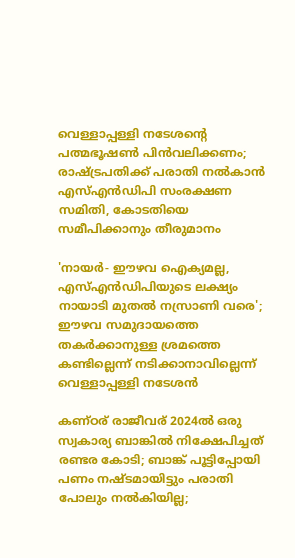വെള്ളാപ്പള്ളി നടേശന്റെ പത്മഭൂഷൺ പിൻവലിക്കണം; രാഷ്ട്രപതിക്ക് പരാതി നൽകാൻ എസ്എൻഡിപി സംരക്ഷണ സമിതി, കോടതിയെ സമീപിക്കാനും തീരുമാനം

'നായർ- ഈഴവ ഐക്യമല്ല, എസ്എൻഡിപിയുടെ ലക്ഷ്യം നായാടി മുതൽ നസ്രാണി വരെ'; ഈഴവ സമുദായത്തെ തകർക്കാനുള്ള ശ്രമത്തെ കണ്ടില്ലെന്ന് നടിക്കാനാവില്ലെന്ന് വെള്ളാപ്പള്ളി നടേശൻ

കണ്ഠര് രാജീവര് 2024ല്‍ ഒരു സ്വകാര്യ ബാങ്കില്‍ നിക്ഷേപിച്ചത് രണ്ടര കോടി; ബാങ്ക് പൂട്ടിപ്പോയി പണം നഷ്ടമായിട്ടും പരാതി പോലും നല്‍കിയില്ല;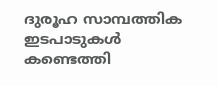ദുരൂഹ സാമ്പത്തിക ഇടപാടുകള്‍ കണ്ടെത്തി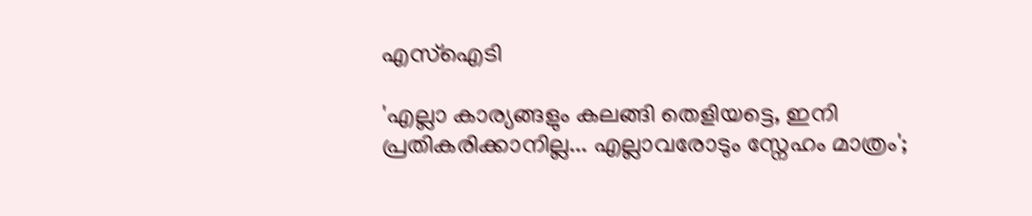എസ്‌ഐടി

'എല്ലാ കാര്യങ്ങളും കലങ്ങി തെളിയട്ടെ, ഇനി പ്രതികരിക്കാനില്ല... എല്ലാവരോടും സ്നേഹം മാത്രം';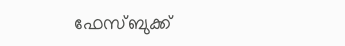ഫേസ്ബുക്ക്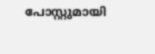പോസ്റ്റുമായി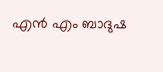എൻ എം ബാദുഷ